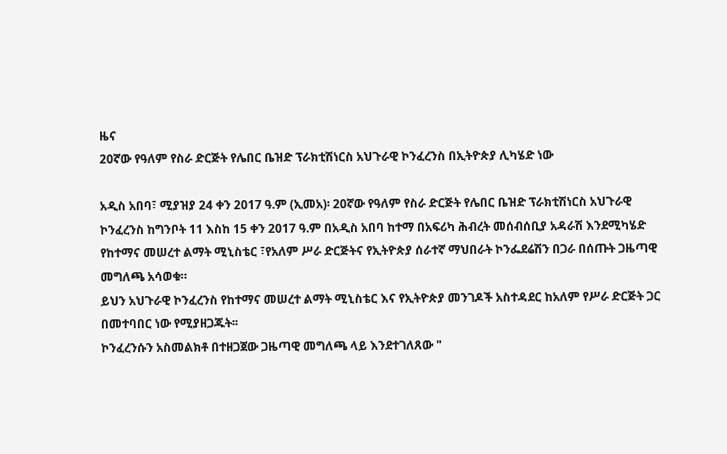ዜና
20ኛው የዓለም የስራ ድርጅት የሌበር ቤዝድ ፕራክቲሽነርስ አህጉራዊ ኮንፈረንስ በኢትዮጵያ ሊካሄድ ነው

አዲስ አበባ፣ ሚያዝያ 24 ቀን 2017 ዓ.ም (ኢመአ)፡ 20ኛው የዓለም የስራ ድርጅት የሌበር ቤዝድ ፕራክቲሽነርስ አህጉራዊ ኮንፈረንስ ከግንቦት 11 እስከ 15 ቀን 2017 ዓ.ም በአዲስ አበባ ከተማ በአፍሪካ ሕብረት መሰብሰቢያ አዳራሽ እንደሚካሄድ የከተማና መሠረተ ልማት ሚኒስቴር ፣የአለም ሥራ ድርጅትና የኢትዮጵያ ሰራተኛ ማህበራት ኮንፌደሬሽን በጋራ በሰጡት ጋዜጣዊ መግለጫ አሳወቁ።
ይህን አህጉራዊ ኮንፈረንስ የከተማና መሠረተ ልማት ሚኒስቴር እና የኢትዮጵያ መንገዶች አስተዳደር ከአለም የሥራ ድርጅት ጋር በመተባበር ነው የሚያዘጋጁት፡፡
ኮንፈረንሱን አስመልክቶ በተዘጋጀው ጋዜጣዊ መግለጫ ላይ እንደተገለጸው "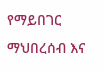የማይበገር ማህበረሰብ እና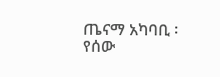ጤናማ አካባቢ ፡ የሰው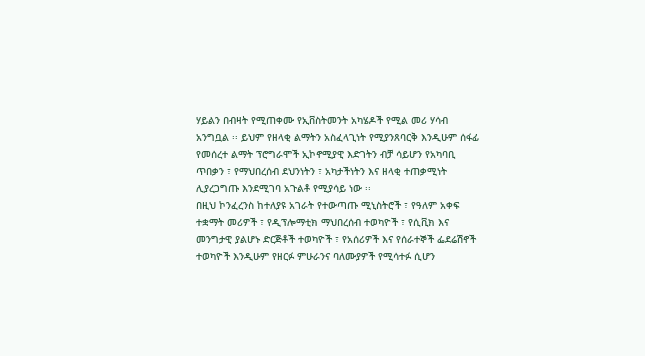ሃይልን በብዛት የሚጠቀሙ የኢቨስትመንት አካሄዶች የሚል መሪ ሃሳብ አንግቧል ፡፡ ይህም የዘላቂ ልማትን አስፈላጊነት የሚያንጸባርቅ እንዲሁም ሰፋፊ የመሰረተ ልማት ፕሮግራሞች ኢኮኖሚያዊ እድገትን ብቻ ሳይሆን የአካባቢ ጥበቃን ፣ የማህበረሰብ ደህንነትን ፣ አካታችነትን እና ዘላቂ ተጠቃሚነት ሊያረጋግጡ እንደሚገባ አጉልቶ የሚያሳይ ነው ፡፡
በዚህ ኮንፈረንስ ከተለያዩ አገራት የተውጣጡ ሚኒስትሮች ፣ የዓለም አቀፍ ተቋማት መሪዎች ፣ የዲፕሎማቲክ ማህበረሰብ ተወካዮች ፣ የሲቪክ እና መንግታዊ ያልሆኑ ድርጅቶች ተወካዮች ፣ የአሰሪዎች እና የሰራተኞች ፌደሬሽኖች ተወካዮች እንዲሁም የዘርፉ ምሁራንና ባለሙያዎች የሚሳተፉ ሲሆን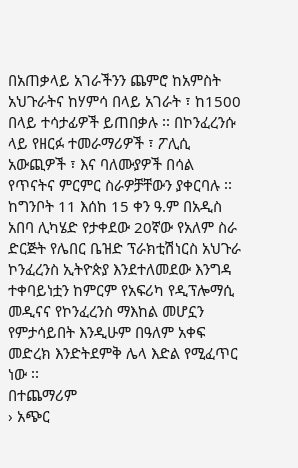በአጠቃላይ አገራችንን ጨምሮ ከአምስት አህጉራትና ከሃምሳ በላይ አገራት ፣ ከ1500 በላይ ተሳታፊዎች ይጠበቃሉ ፡፡ በኮንፈረንሱ ላይ የዘርፉ ተመራማሪዎች ፣ ፖሊሲ አውጪዎች ፣ እና ባለሙያዎች በሳል የጥናትና ምርምር ስራዎቻቸውን ያቀርባሉ ፡፡ ከግንቦት 11 እሰከ 15 ቀን ዓ.ም በአዲስ አበባ ሊካሄድ የታቀደው 20ኛው የአለም ስራ ድርጅት የሌበር ቤዝድ ፕራክቲሽነርስ አህጉራ ኮንፈረንስ ኢትዮጵያ እንደተለመደው እንግዳ ተቀባይነቷን ከምርም የአፍሪካ የዲፕሎማሲ መዲናና የኮንፈረንስ ማእከል መሆኗን የምታሳይበት እንዲሁም በዓለም አቀፍ መድረክ እንድትደምቅ ሌላ እድል የሚፈጥር ነው ፡፡
በተጨማሪም
› አጭር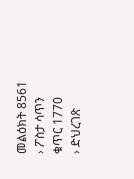መልዕክት 8561
› ፖስታ ሳጥን ቁጥር 1770
› ድህረገጽ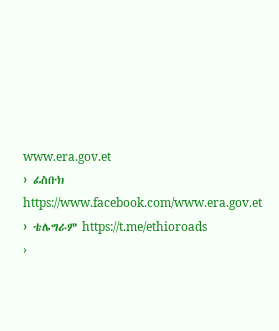www.era.gov.et
› ፊስቡክ https://www.facebook.com/www.era.gov.et
› ቴሌግራም https://t.me/ethioroads
›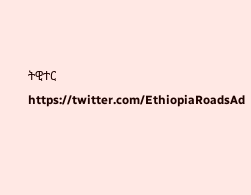ትዊተር https://twitter.com/EthiopiaRoadsAd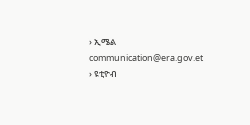› ኢሜል communication@era.gov.et
› ዩቲዮብ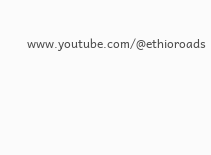www.youtube.com/@ethioroads